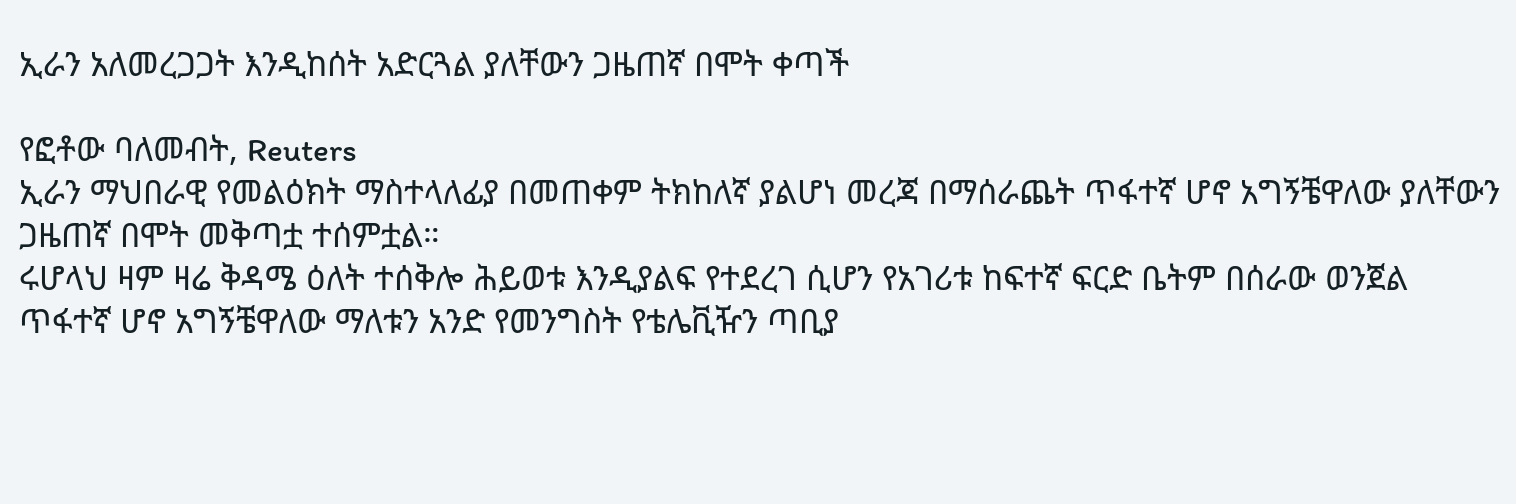ኢራን አለመረጋጋት እንዲከሰት አድርጓል ያለቸውን ጋዜጠኛ በሞት ቀጣች

የፎቶው ባለመብት, Reuters
ኢራን ማህበራዊ የመልዕክት ማስተላለፊያ በመጠቀም ትክከለኛ ያልሆነ መረጃ በማሰራጨት ጥፋተኛ ሆኖ አግኝቼዋለው ያለቸውን ጋዜጠኛ በሞት መቅጣቷ ተሰምቷል።
ሩሆላህ ዛም ዛሬ ቅዳሜ ዕለት ተሰቅሎ ሕይወቱ እንዲያልፍ የተደረገ ሲሆን የአገሪቱ ከፍተኛ ፍርድ ቤትም በሰራው ወንጀል ጥፋተኛ ሆኖ አግኝቼዋለው ማለቱን አንድ የመንግስት የቴሌቪዥን ጣቢያ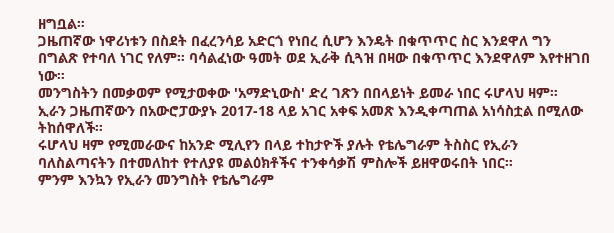ዘግቧል።
ጋዜጠኛው ነዋሪነቱን በስደት በፈረንሳይ አድርጎ የነበረ ሲሆን እንዴት በቁጥጥር ስር እንደዋለ ግን በግልጽ የተባለ ነገር የለም። ባሳልፈነው ዓመት ወደ ኢራቅ ሲጓዝ በዛው በቁጥጥር እንደዋለም እየተዘገበ ነው።
መንግስትን በመቃወም የሚታወቀው 'አማድኒውስ' ድረ ገጽን በበላይነት ይመራ ነበር ሩሆላህ ዛም።
ኢራን ጋዜጠኛውን በአውሮፓውያኑ 2017-18 ላይ አገር አቀፍ አመጽ እንዲቀጣጠል አነሳስቷል በሚለው ትከሰዋለች።
ሩሆላህ ዛም የሚመራውና ከአንድ ሚሊየን በላይ ተከታዮች ያሉት የቴሌግራም ትስስር የኢራን ባለስልጣናትን በተመለከተ የተለያዩ መልዕክቶችና ተንቀሳቃሽ ምስሎች ይዘዋወሩበት ነበር።
ምንም እንኳን የኢራን መንግስት የቴሌግራም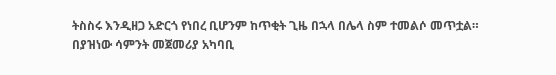ትስስሩ እንዲዘጋ አድርጎ የነበረ ቢሆንም ከጥቂት ጊዜ በኋላ በሌላ ስም ተመልሶ መጥቷል።
በያዝነው ሳምንት መጀመሪያ አካባቢ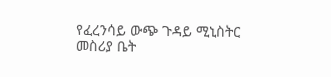የፈረንሳይ ውጭ ጉዳይ ሚኒስትር መስሪያ ቤት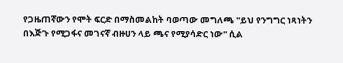የጋዜጠኛውን የሞት ፍርድ በማስመልከት ባወጣው መግለጫ ''ይህ የንግግር ነጻነትን በእጅጉ የሚጋፋና መገናኛ ብዙሀን ላይ ጫና የሚያሳድር ነው'' ሲል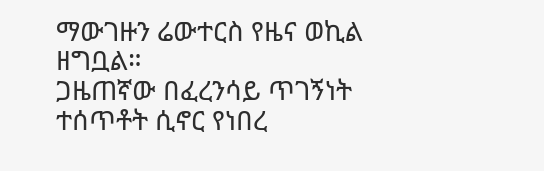ማውገዙን ሬውተርስ የዜና ወኪል ዘግቧል።
ጋዜጠኛው በፈረንሳይ ጥገኝነት ተሰጥቶት ሲኖር የነበረ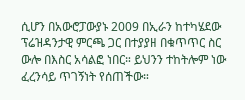ሲሆን በአውሮፓውያኑ 2009 በኢራን ከተካሄደው ፕሬዝዳንታዊ ምርጫ ጋር በተያያዘ በቁጥጥር ስር ውሎ በእስር አሳልፎ ነበር። ይህንን ተከትሎም ነው ፈረንሳይ ጥገኝነት የሰጠችው።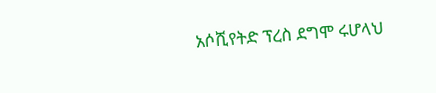አሶሺየትድ ፕረስ ደግሞ ሩሆላህ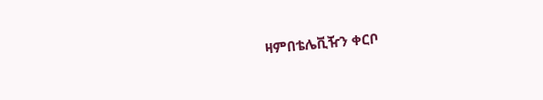ዛምበቴሌቪዥን ቀርቦ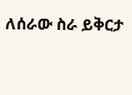ለሰራው ስራ ይቅርታ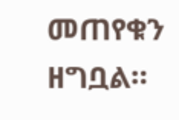መጠየቁን ዘግቧል።